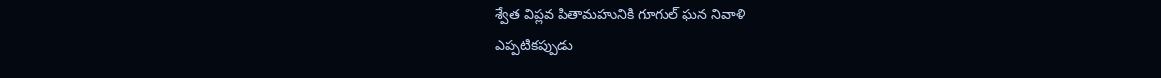శ్వేత విప్లవ పితామహునికి గూగుల్ ఘన నివాళి
ఎప్పటికప్పుడు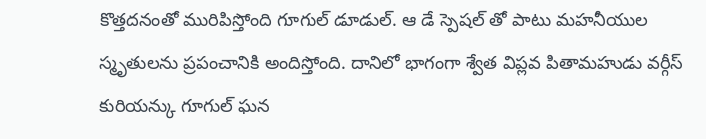కొత్తదనంతో మురిపిస్తోంది గూగుల్ డూడుల్. ఆ డే స్పెషల్ తో పాటు మహనీయుల స్మృతులను ప్రపంచానికి అందిస్తోంది. దానిలో భాగంగా శ్వేత విప్లవ పితామహుడు వర్గీస్ కురియన్కు గూగుల్ ఘన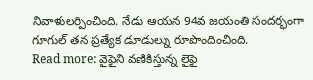నివాళులర్పించింది. నేడు ఆయన 94వ జయంతి సందర్భంగా గూగుల్ తన ప్రత్యేక డూడుల్ను రూపొందించింది.
Read more: వైఫైని వణికిస్తున్న లైఫై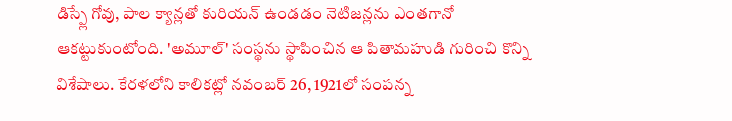డిస్ప్లే గోవు, పాల క్యాన్లతో కురియన్ ఉండడం నెటిజన్లను ఎంతగానో ఆకట్టుకుంటోంది. 'అమూల్' సంస్థను స్థాపించిన ఆ పితామహుడి గురించి కొన్ని విశేషాలు. కేరళలోని కాలికట్లో నవంబర్ 26, 1921లో సంపన్న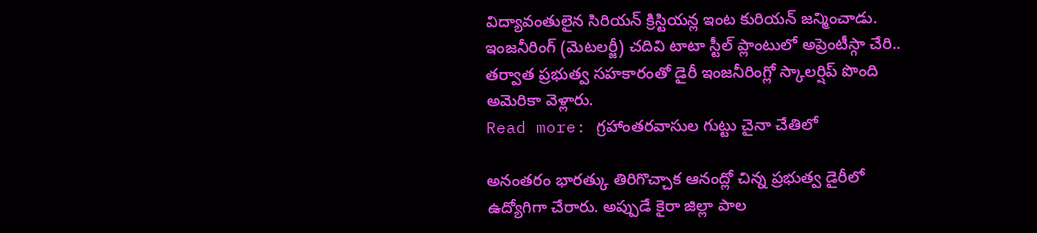విద్యావంతులైన సిరియన్ క్రిస్టియన్ల ఇంట కురియన్ జన్మించాడు. ఇంజనీరింగ్ (మెటలర్జీ) చదివి టాటా స్టీల్ ప్లాంటులో అప్రెంటీస్గా చేరి.. తర్వాత ప్రభుత్వ సహకారంతో డైరీ ఇంజనీరింగ్లో స్కాలర్షిప్ పొంది అమెరికా వెళ్లారు.
Read more: గ్రహాంతరవాసుల గుట్టు చైనా చేతిలో

అనంతరం భారత్కు తిరిగొచ్చాక ఆనంద్లో చిన్న ప్రభుత్వ డైరీలో ఉద్యోగిగా చేరారు. అప్పుడే కైరా జిల్లా పాల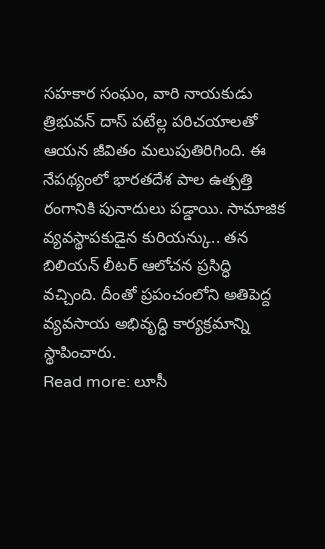సహకార సంఘం, వారి నాయకుడు త్రిభువన్ దాస్ పటేల్ల పరిచయాలతో ఆయన జీవితం మలుపుతిరిగింది. ఈ నేపథ్యంలో భారతదేశ పాల ఉత్పత్తి రంగానికి పునాదులు పడ్డాయి. సామాజిక వ్యవస్థాపకుడైన కురియన్కు.. తన బిలియన్ లీటర్ ఆలోచన ప్రసిద్ధి వచ్చింది. దీంతో ప్రపంచంలోని అతిపెద్ద వ్యవసాయ అభివృద్ధి కార్యక్రమాన్ని స్థాపించారు.
Read more: లూసీ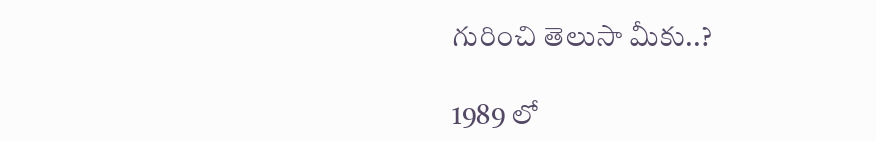గురించి తెలుసా మీకు..?

1989 లో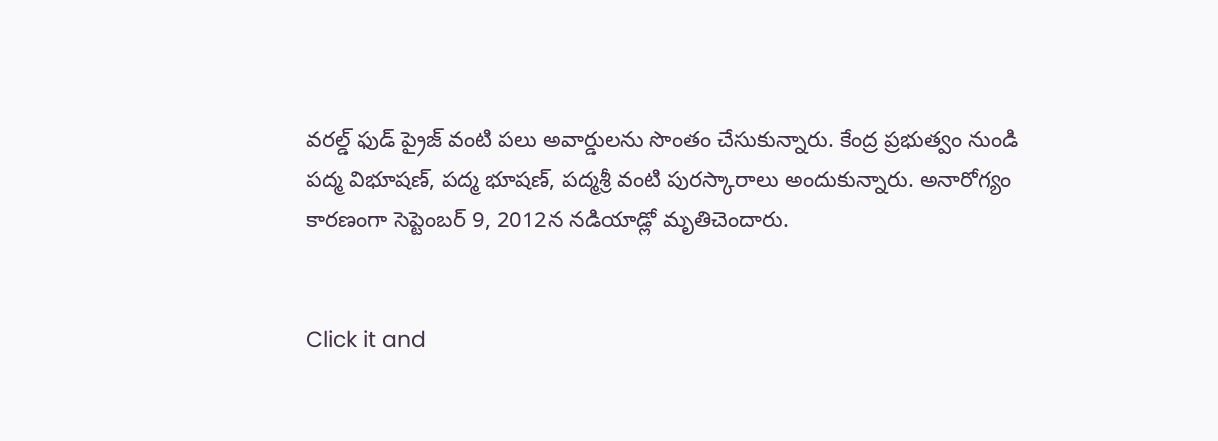వరల్డ్ ఫుడ్ ప్రైజ్ వంటి పలు అవార్డులను సొంతం చేసుకున్నారు. కేంద్ర ప్రభుత్వం నుండి పద్మ విభూషణ్, పద్మ భూషణ్, పద్మశ్రీ వంటి పురస్కారాలు అందుకున్నారు. అనారోగ్యం కారణంగా సెప్టెంబర్ 9, 2012న నడియాడ్లో మృతిచెందారు.


Click it and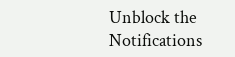Unblock the Notifications